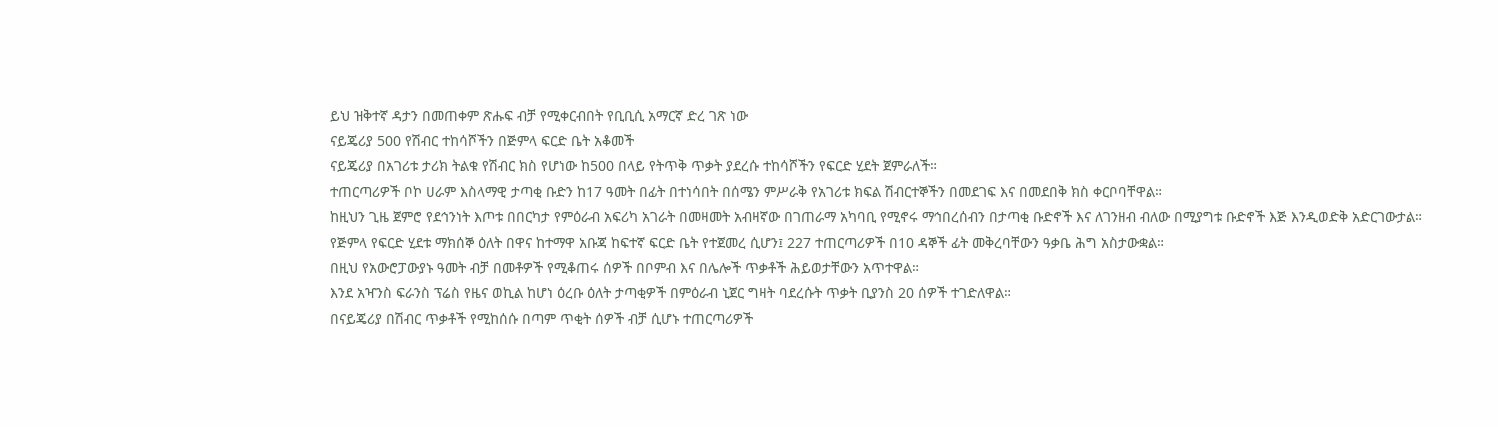ይህ ዝቅተኛ ዳታን በመጠቀም ጽሑፍ ብቻ የሚቀርብበት የቢቢሲ አማርኛ ድረ ገጽ ነው
ናይጄሪያ 500 የሽብር ተከሳሾችን በጅምላ ፍርድ ቤት አቆመች
ናይጄሪያ በአገሪቱ ታሪክ ትልቁ የሽብር ክስ የሆነው ከ500 በላይ የትጥቅ ጥቃት ያደረሱ ተከሳሾችን የፍርድ ሂደት ጀምራለች።
ተጠርጣሪዎች ቦኮ ሀራም እስላማዊ ታጣቂ ቡድን ከ17 ዓመት በፊት በተነሳበት በሰሜን ምሥራቅ የአገሪቱ ክፍል ሽብርተኞችን በመደገፍ እና በመደበቅ ክስ ቀርቦባቸዋል።
ከዚህን ጊዜ ጀምሮ የደኅንነት እጦቱ በበርካታ የምዕራብ አፍሪካ አገራት በመዛመት አብዛኛው በገጠራማ አካባቢ የሚኖሩ ማኅበረሰብን በታጣቂ ቡድኖች እና ለገንዘብ ብለው በሚያግቱ ቡድኖች እጅ እንዲወድቅ አድርገውታል።
የጅምላ የፍርድ ሂደቱ ማክሰኞ ዕለት በዋና ከተማዋ አቡጃ ከፍተኛ ፍርድ ቤት የተጀመረ ሲሆን፤ 227 ተጠርጣሪዎች በ10 ዳኞች ፊት መቅረባቸውን ዓቃቤ ሕግ አስታውቋል።
በዚህ የአውሮፓውያኑ ዓመት ብቻ በመቶዎች የሚቆጠሩ ሰዎች በቦምብ እና በሌሎች ጥቃቶች ሕይወታቸውን አጥተዋል።
እንደ አዣንስ ፍራንስ ፕሬስ የዜና ወኪል ከሆነ ዕረቡ ዕለት ታጣቂዎች በምዕራብ ኒጀር ግዛት ባደረሱት ጥቃት ቢያንስ 20 ሰዎች ተገድለዋል።
በናይጄሪያ በሽብር ጥቃቶች የሚከሰሱ በጣም ጥቂት ሰዎች ብቻ ሲሆኑ ተጠርጣሪዎች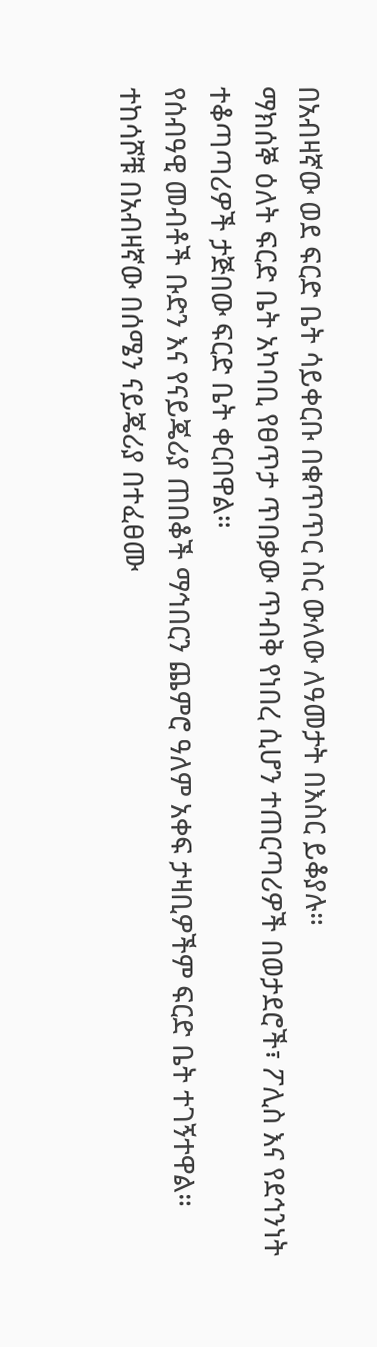በአብዛኛው ወደ ፍርድ ቤት ሳይቀርቡ በቁጥጥር ስር ውለው ለዓመታት በእስር ይቆያሉ።
ማክሰኞ ዕለት ፍርድ ቤት አካባቢ የፀጥታ ጥበቃው ጥብቅ የነበረ ሲሆን ተጠርጣሪዎች በወታደሮች፣ ፖሊስ እና የደኅንነት ተቆጣጣሪዎች ታጅበው ፍርድ ቤት ቀርበዋል።
የሰብዓዊ መብቶች ቡድን እና የናይጄሪያ ጠበቆች ማኅበርን ጨምሮ ዓለም አቀፍ ታዛቢዎችም ፍርድ ቤት ተገኝተዋል።
ተከሳሾቹ በአብዛኛው በሰሜን ናይጄሪያ በተፈፀሙ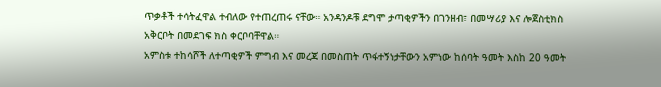ጥቃቶች ተሳትፈዋል ተብለው የተጠረጠሩ ናቸው። አንዳንዶቹ ደግሞ ታጣቂዎችን በገንዘብ፣ በመሣሪያ እና ሎጀስቲክስ አቅርቦት በመደገፍ ክስ ቀርቦባቸዋል።
አምስቱ ተከሳሾች ለተጣቂዎች ምግብ እና መረጃ በመስጠት ጥፋተኝነታቸውን አምነው ከሰባት ዓመት እስከ 20 ዓመት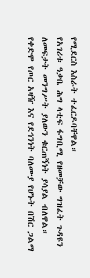የሚደርስ እስራት ተፈርዶባቸዋል።
የአገሪቱ ዓቃቤ ሕግ ላቲፍ ፋግቢሚ የዘመቻው ግዝፈት ጉዳዩን ለመፍታት መንግሥት ያለውን ቁርጠኝነት ያሳያል ብለዋል።
የቀድሞ የጦር አዛዥ እና የደኅንነት ባለሙያ የሆኑት በሽር ጋልማ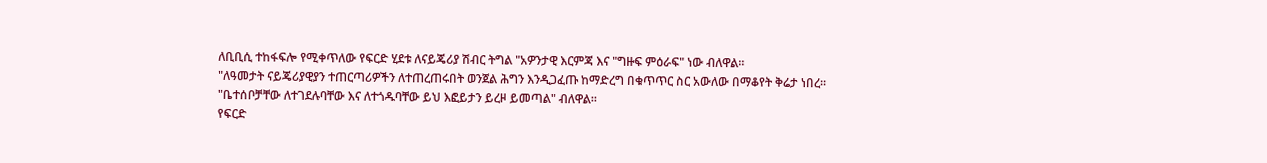ለቢቢሲ ተከፋፍሎ የሚቀጥለው የፍርድ ሂደቱ ለናይጄሪያ ሽብር ትግል "አዎንታዊ እርምጃ እና "ግዙፍ ምዕራፍ" ነው ብለዋል።
"ለዓመታት ናይጄሪያዊያን ተጠርጣሪዎችን ለተጠረጠሩበት ወንጀል ሕግን እንዲጋፈጡ ከማድረግ በቁጥጥር ስር አውለው በማቆየት ቅሬታ ነበረ።
"ቤተሰቦቻቸው ለተገደሉባቸው እና ለተጎዱባቸው ይህ እፎይታን ይረዞ ይመጣል" ብለዋል።
የፍርድ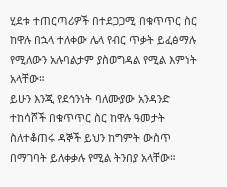ሂደቱ ተጠርጣሪዎች በተደጋጋሚ በቁጥጥር ስር ከዋሉ በኋላ ተለቀው ሌላ የብር ጥቃት ይፈፅማሉ የሚለውን አሉባልታም ያስወግዳል የሚል እምነት አላቸው።
ይሁን እንጂ የደኅንነት ባለሙያው አንዳንድ ተከሳሾች በቁጥጥር ስር ከዋሉ ዓመታት ስለተቆጠሩ ዳኞች ይህን ከግምት ውስጥ በማገባት ይለቀቃሉ የሚል ትንበያ አላቸው።